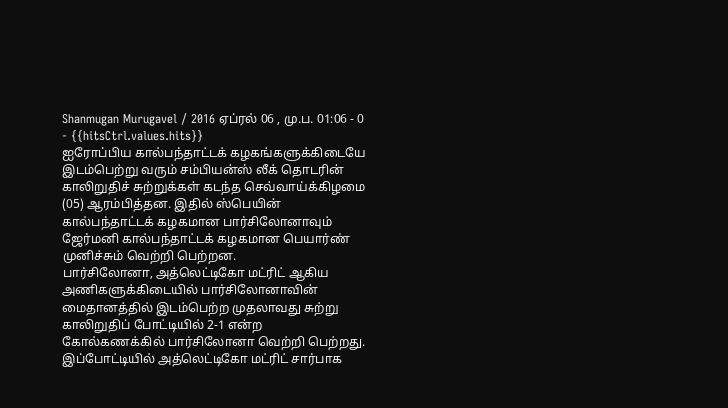Shanmugan Murugavel / 2016 ஏப்ரல் 06 , மு.ப. 01:06 - 0 - {{hitsCtrl.values.hits}}
ஐரோப்பிய கால்பந்தாட்டக் கழகங்களுக்கிடையே இடம்பெற்று வரும் சம்பியன்ஸ் லீக் தொடரின் காலிறுதிச் சுற்றுக்கள் கடந்த செவ்வாய்க்கிழமை (05) ஆரம்பித்தன. இதில் ஸ்பெயின் கால்பந்தாட்டக் கழகமான பார்சிலோனாவும் ஜேர்மனி கால்பந்தாட்டக் கழகமான பெயார்ண் முனிச்சும் வெற்றி பெற்றன.
பார்சிலோனா, அத்லெட்டிகோ மட்ரிட் ஆகிய அணிகளுக்கிடையில் பார்சிலோனாவின் மைதானத்தில் இடம்பெற்ற முதலாவது சுற்று காலிறுதிப் போட்டியில் 2-1 என்ற கோல்கணக்கில் பார்சிலோனா வெற்றி பெற்றது.
இப்போட்டியில் அத்லெட்டிகோ மட்ரிட் சார்பாக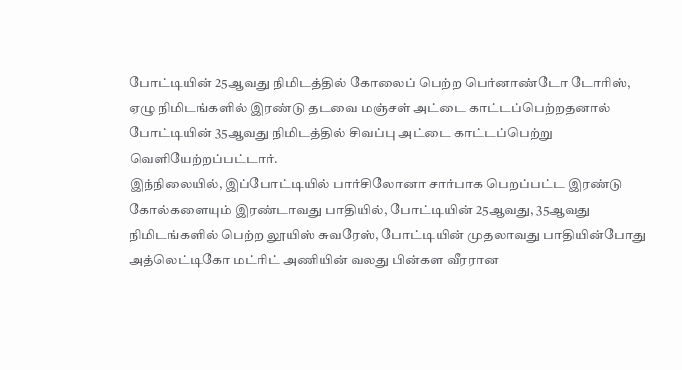போட்டியின் 25ஆவது நிமிடத்தில் கோலைப் பெற்ற பெர்னாண்டோ டோரிஸ், ஏழு நிமிடங்களில் இரண்டு தடவை மஞ்சள் அட்டை காட்டப்பெற்றதனால் போட்டியின் 35ஆவது நிமிடத்தில் சிவப்பு அட்டை காட்டப்பெற்று வெளியேற்றப்பட்டார்.
இந்நிலையில், இப்போட்டியில் பார்சிலோனா சார்பாக பெறப்பட்ட இரண்டு கோல்களையும் இரண்டாவது பாதியில், போட்டியின் 25ஆவது, 35ஆவது நிமிடங்களில் பெற்ற லூயிஸ் சுவரேஸ், போட்டியின் முதலாவது பாதியின்போது அத்லெட்டிகோ மட்ரிட் அணியின் வலது பின்கள வீரரான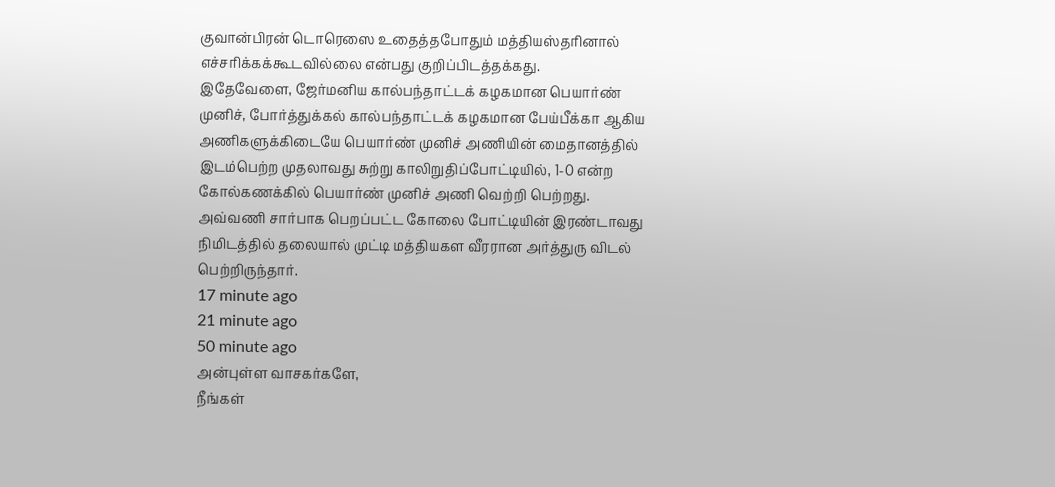குவான்பிரன் டொரெஸை உதைத்தபோதும் மத்தியஸ்தரினால் எச்சரிக்கக்கூடவில்லை என்பது குறிப்பிடத்தக்கது.
இதேவேளை, ஜேர்மனிய கால்பந்தாட்டக் கழகமான பெயார்ண் முனிச், போர்த்துக்கல் கால்பந்தாட்டக் கழகமான பேய்பீக்கா ஆகிய அணிகளுக்கிடையே பெயார்ண் முனிச் அணியின் மைதானத்தில் இடம்பெற்ற முதலாவது சுற்று காலிறுதிப்போட்டியில், 1-0 என்ற கோல்கணக்கில் பெயார்ண் முனிச் அணி வெற்றி பெற்றது. அவ்வணி சார்பாக பெறப்பட்ட கோலை போட்டியின் இரண்டாவது நிமிடத்தில் தலையால் முட்டி மத்தியகள வீரரான அர்த்துரு விடல் பெற்றிருந்தார்.
17 minute ago
21 minute ago
50 minute ago
அன்புள்ள வாசகர்களே,
நீங்கள்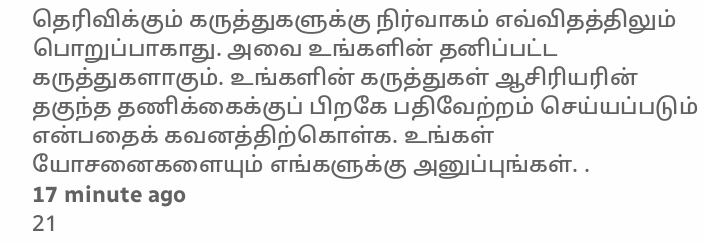தெரிவிக்கும் கருத்துகளுக்கு நிர்வாகம் எவ்விதத்திலும் பொறுப்பாகாது. அவை உங்களின் தனிப்பட்ட கருத்துகளாகும். உங்களின் கருத்துகள் ஆசிரியரின் தகுந்த தணிக்கைக்குப் பிறகே பதிவேற்றம் செய்யப்படும் என்பதைக் கவனத்திற்கொள்க. உங்கள் யோசனைகளையும் எங்களுக்கு அனுப்புங்கள். .
17 minute ago
21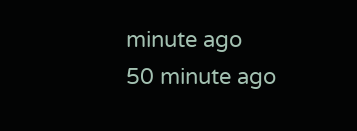minute ago
50 minute ago